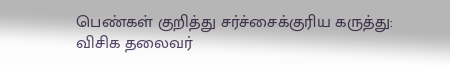பெண்கள் குறித்து சர்ச்சைக்குரிய கருத்து: விசிக தலைவர்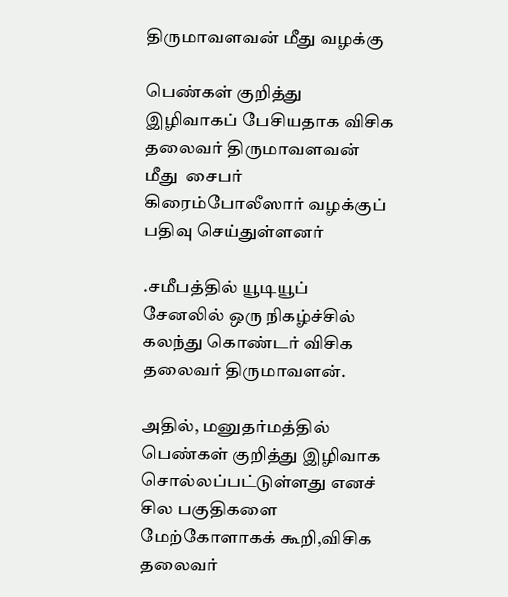திருமாவளவன் மீது வழக்கு

பெண்கள் குறித்து இழிவாகப் பேசியதாக விசிக தலைவர் திருமாவளவன் மீது  சைபர் கிரைம்போலீஸார் வழக்குப் பதிவு செய்துள்ளனர்

.சமீபத்தில் யூடியூப் சேனலில் ஒரு நிகழ்ச்சில் கலந்து கொண்டர் விசிக தலைவர் திருமாவளன்.

அதில், மனுதர்மத்தில் பெண்கள் குறித்து இழிவாக சொல்லப்பட்டுள்ளது எனச் சில பகுதிகளை மேற்கோளாகக் கூறி,விசிக தலைவர்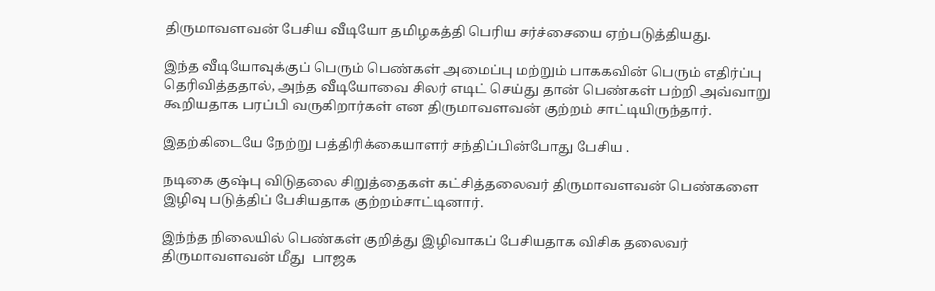திருமாவளவன் பேசிய வீடியோ தமிழகத்தி பெரிய சர்ச்சையை ஏற்படுத்தியது.

இந்த வீடியோவுக்குப் பெரும் பெண்கள் அமைப்பு மற்றும் பாககவின் பெரும் எதிர்ப்பு தெரிவித்ததால், அந்த வீடியோவை சிலர் எடிட் செய்து தான் பெண்கள் பற்றி அவ்வாறு கூறியதாக பரப்பி வருகிறார்கள் என திருமாவளவன் குற்றம் சாட்டியிருந்தார்.

இதற்கிடையே நேற்று பத்திரிக்கையாளர் சந்திப்பின்போது பேசிய .

நடிகை குஷ்பு விடுதலை சிறுத்தைகள் கட்சித்தலைவர் திருமாவளவன் பெண்களை இழிவு படுத்திப் பேசியதாக குற்றம்சாட்டினார்.

இந்ந்த நிலையில் பெண்கள் குறித்து இழிவாகப் பேசியதாக விசிக தலைவர் திருமாவளவன் மீது  பாஜக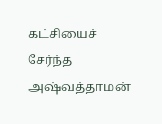கட்சியைச் சேர்ந்த அஷ்வத்தாமன்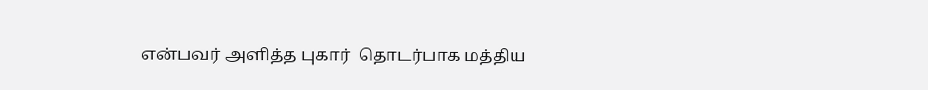என்பவர் அளித்த புகார்  தொடர்பாக மத்திய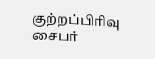குற்றப்பிரிவு சைபர்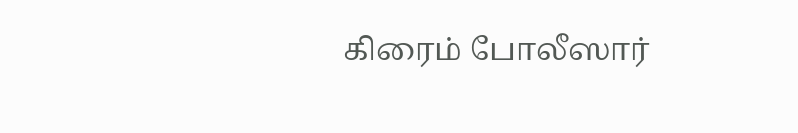கிரைம் போலீஸார்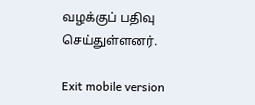வழக்குப் பதிவு செய்துள்ளனர்.

Exit mobile version